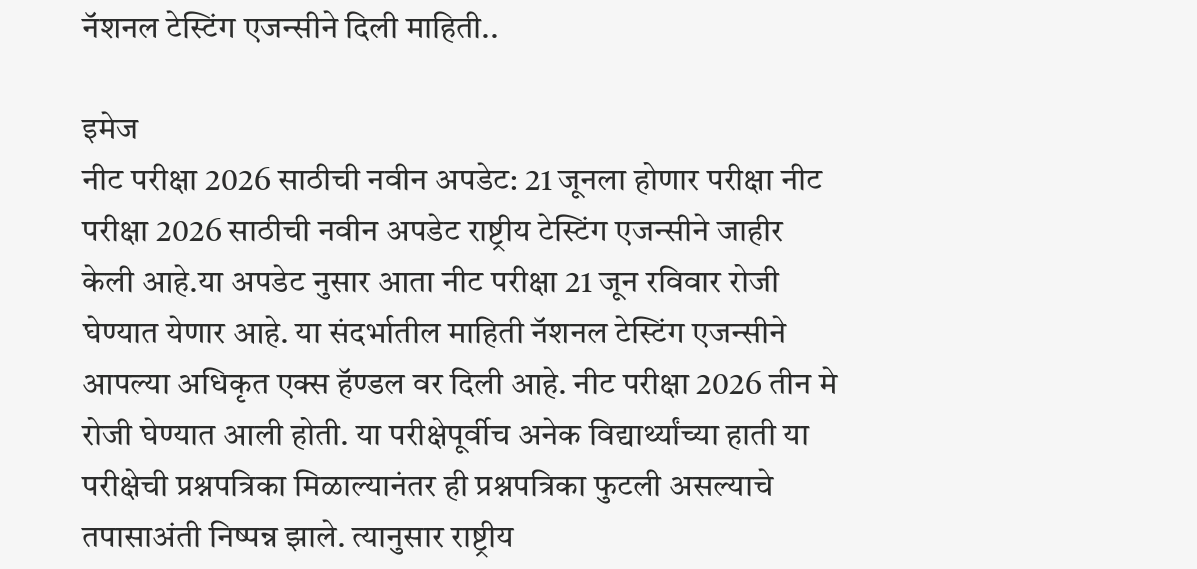नॅशनल टेस्टिंग एजन्सीने दिली माहिती..

इमेज
नीट परीक्षा 2026 साठीची नवीन अपडेट: 21 जूनला होणार परीक्षा नीट परीक्षा 2026 साठीची नवीन अपडेट राष्ट्रीय टेस्टिंग एजन्सीने जाहीर केली आहे.या अपडेट नुसार आता नीट परीक्षा 21 जून रविवार रोजी घेण्यात येणार आहे. या संदर्भातील माहिती नॅशनल टेस्टिंग एजन्सीने आपल्या अधिकृत एक्स हॅण्डल वर दिली आहे. नीट परीक्षा 2026 तीन मे रोजी घेण्यात आली होती. या परीक्षेपूर्वीच अनेक विद्यार्थ्यांच्या हाती या परीक्षेची प्रश्नपत्रिका मिळाल्यानंतर ही प्रश्नपत्रिका फुटली असल्याचे तपासाअंती निष्पन्न झाले. त्यानुसार राष्ट्रीय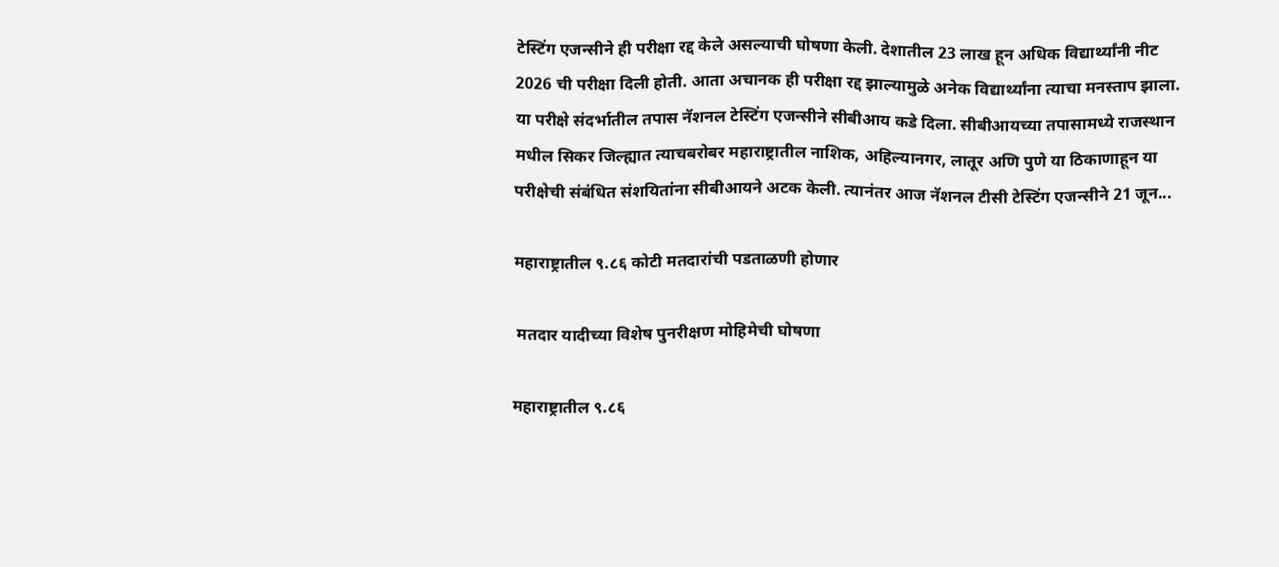टेस्टिंग एजन्सीने ही परीक्षा रद्द केले असल्याची घोषणा केली. देशातील 23 लाख हून अधिक विद्यार्थ्यांनी नीट 2026 ची परीक्षा दिली होती. आता अचानक ही परीक्षा रद्द झाल्यामुळे अनेक विद्यार्थ्यांना त्याचा मनस्ताप झाला. या परीक्षे संदर्भातील तपास नॅशनल टेस्टिंग एजन्सीने सीबीआय कडे दिला. सीबीआयच्या तपासामध्ये राजस्थान मधील सिकर जिल्ह्यात त्याचबरोबर महाराष्ट्रातील नाशिक, अहिल्यानगर, लातूर अणि पुणे या ठिकाणाहून या परीक्षेची संबंधित संशयितांना सीबीआयने अटक केली. त्यानंतर आज नॅशनल टीसी टेस्टिंग एजन्सीने 21 जून...

महाराष्ट्रातील ९.८६ कोटी मतदारांची पडताळणी होणार

 मतदार यादीच्या विशेष पुनरीक्षण मोहिमेची घोषणा

महाराष्ट्रातील ९.८६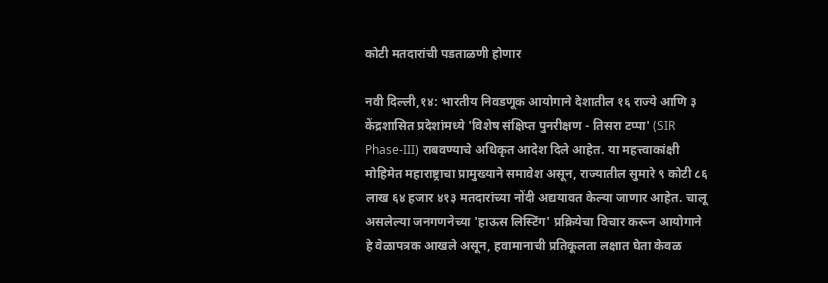कोटी मतदारांची पडताळणी होणार

नवी दिल्ली,१४: भारतीय निवडणूक आयोगाने देशातील १६ राज्ये आणि ३ केंद्रशासित प्रदेशांमध्ये 'विशेष संक्षिप्त पुनरीक्षण - तिसरा टप्पा' (SIR Phase-III) राबवण्याचे अधिकृत आदेश दिले आहेत. या महत्त्वाकांक्षी मोहिमेत महाराष्ट्राचा प्रामुख्याने समावेश असून, राज्यातील सुमारे ९ कोटी ८६ लाख ६४ हजार ४१३ मतदारांच्या नोंदी अद्ययावत केल्या जाणार आहेत. चालू असलेल्या जनगणनेच्या 'हाऊस लिस्टिंग' प्रक्रियेचा विचार करून आयोगाने हे वेळापत्रक आखले असून, हवामानाची प्रतिकूलता लक्षात घेता केवळ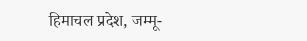हिमाचल प्रदेश, जम्मू-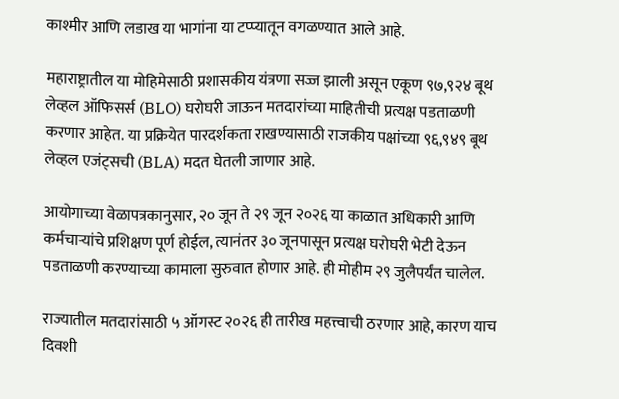काश्मीर आणि लडाख या भागांना या टप्प्यातून वगळण्यात आले आहे.

महाराष्ट्रातील या मोहिमेसाठी प्रशासकीय यंत्रणा सज्ज झाली असून एकूण ९७,९२४ बूथ लेव्हल ऑफिसर्स (BLO) घरोघरी जाऊन मतदारांच्या माहितीची प्रत्यक्ष पडताळणी करणार आहेत. या प्रक्रियेत पारदर्शकता राखण्यासाठी राजकीय पक्षांच्या ९६,९४९ बूथ लेव्हल एजंट्सची (BLA) मदत घेतली जाणार आहे.

आयोगाच्या वेळापत्रकानुसार, २० जून ते २९ जून २०२६ या काळात अधिकारी आणि कर्मचाऱ्यांचे प्रशिक्षण पूर्ण होईल, त्यानंतर ३० जूनपासून प्रत्यक्ष घरोघरी भेटी देऊन पडताळणी करण्याच्या कामाला सुरुवात होणार आहे. ही मोहीम २९ जुलैपर्यंत चालेल.

राज्यातील मतदारांसाठी ५ ऑगस्ट २०२६ ही तारीख महत्त्वाची ठरणार आहे, कारण याच दिवशी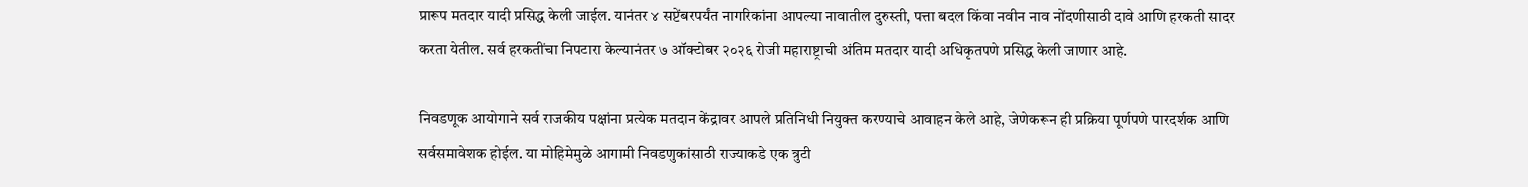प्रारूप मतदार यादी प्रसिद्ध केली जाईल. यानंतर ४ सप्टेंबरपर्यंत नागरिकांना आपल्या नावातील दुरुस्ती, पत्ता बदल किंवा नवीन नाव नोंदणीसाठी दावे आणि हरकती सादर करता येतील. सर्व हरकतींचा निपटारा केल्यानंतर ७ ऑक्टोबर २०२६ रोजी महाराष्ट्राची अंतिम मतदार यादी अधिकृतपणे प्रसिद्ध केली जाणार आहे.

निवडणूक आयोगाने सर्व राजकीय पक्षांना प्रत्येक मतदान केंद्रावर आपले प्रतिनिधी नियुक्त करण्याचे आवाहन केले आहे, जेणेकरून ही प्रक्रिया पूर्णपणे पारदर्शक आणि सर्वसमावेशक होईल. या मोहिमेमुळे आगामी निवडणुकांसाठी राज्याकडे एक त्रुटी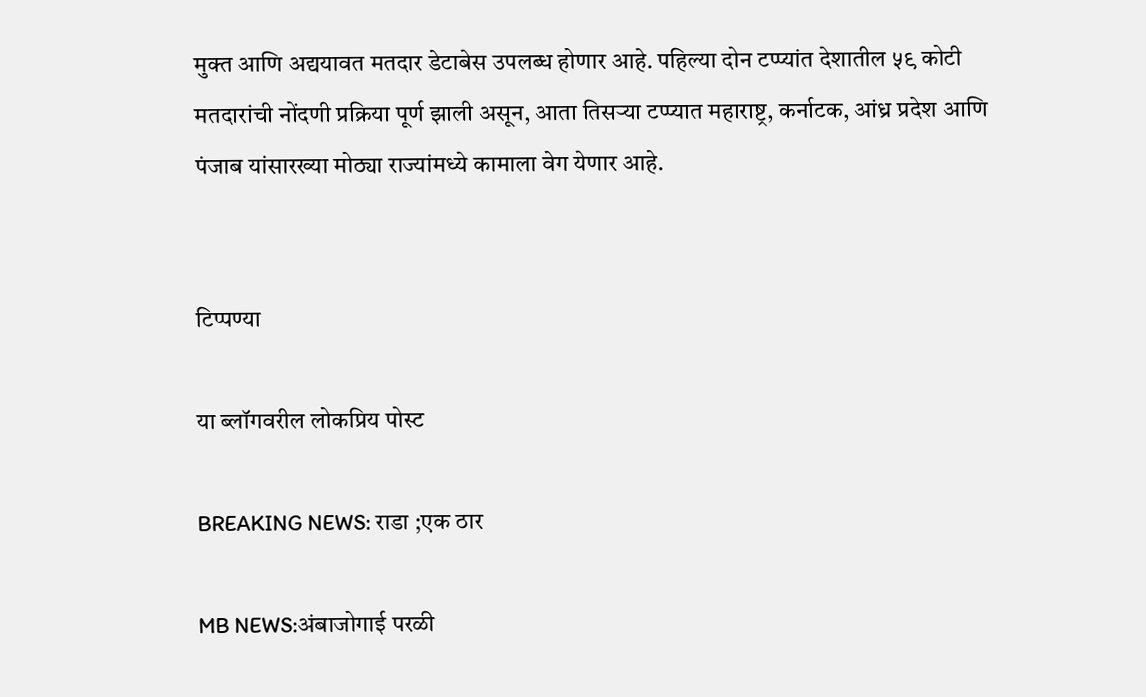मुक्त आणि अद्ययावत मतदार डेटाबेस उपलब्ध होणार आहे. पहिल्या दोन टप्प्यांत देशातील ५९ कोटी मतदारांची नोंदणी प्रक्रिया पूर्ण झाली असून, आता तिसऱ्या टप्प्यात महाराष्ट्र, कर्नाटक, आंध्र प्रदेश आणि पंजाब यांसारख्या मोठ्या राज्यांमध्ये कामाला वेग येणार आहे.


टिप्पण्या

या ब्लॉगवरील लोकप्रिय पोस्ट

BREAKING NEWS: राडा ;एक ठार

MB NEWS:अंबाजोगाई परळी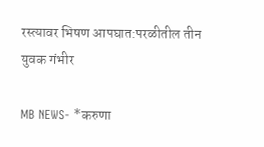रस्त्यावर भिषण आपघात:परळीतील तीन युवक गंभीर

MB NEWS- *करुणा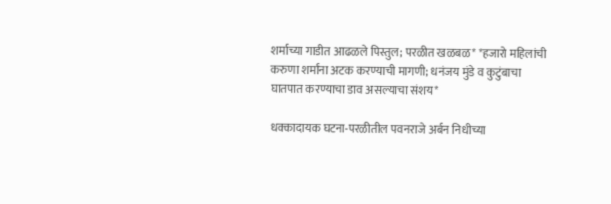शर्माच्या गाडीत आढळले पिस्तुल; परळीत खळबळ* *हजारो महिलांची करुणा शर्मांना अटक करण्याची मागणी; धनंजय मुंडे व कुटुंबाचा घातपात करण्याचा डाव असल्याचा संशय*

धक्कादायक घटना-परळीतील पवनराजे अर्बन निधीच्या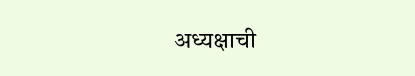अध्यक्षाची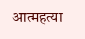आत्महत्या